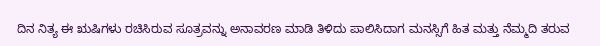ದಿನ ನಿತ್ಯ ಈ ಋಷಿಗಳು ರಚಿಸಿರುವ ಸೂತ್ರವನ್ನು ಅನಾವರಣ ಮಾಡಿ ತಿಳಿದು ಪಾಲಿಸಿದಾಗ ಮನಸ್ಸಿಗೆ ಹಿತ ಮತ್ತು ನೆಮ್ಮದಿ ತರುವ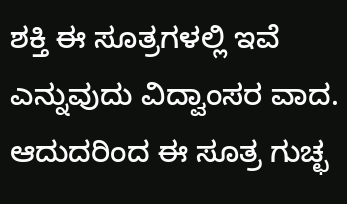ಶಕ್ತಿ ಈ ಸೂತ್ರಗಳಲ್ಲಿ ಇವೆ ಎನ್ನುವುದು ವಿದ್ವಾಂಸರ ವಾದ. ಆದುದರಿಂದ ಈ ಸೂತ್ರ ಗುಚ್ಛ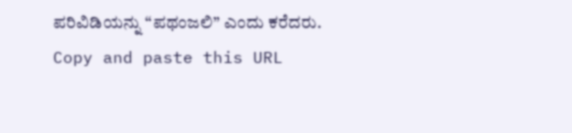ಪರಿವಿಡಿಯನ್ನು “ಪಥಂಜಲಿ” ಎಂದು ಕರೆದರು.
Copy and paste this URL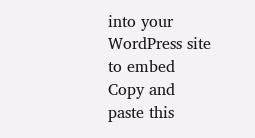into your WordPress site to embed
Copy and paste this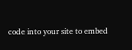code into your site to embed